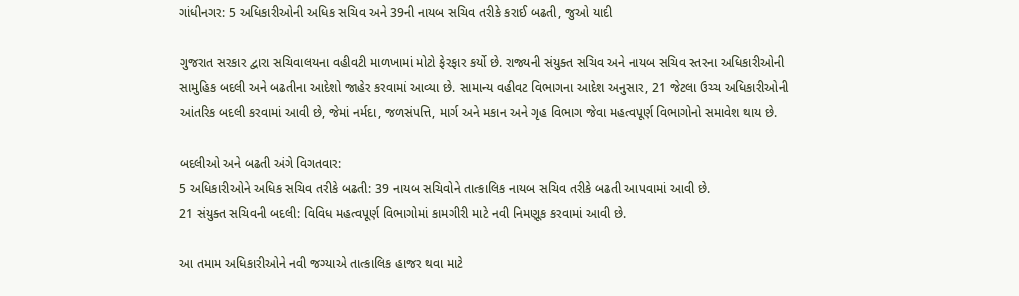ગાંધીનગર: 5 અધિકારીઓની અધિક સચિવ અને 39ની નાયબ સચિવ તરીકે કરાઈ બઢતી, જુઓ યાદી

ગુજરાત સરકાર દ્વારા સચિવાલયના વહીવટી માળખામાં મોટો ફેરફાર કર્યો છે. રાજ્યની સંયુક્ત સચિવ અને નાયબ સચિવ સ્તરના અધિકારીઓની સામુહિક બદલી અને બઢતીના આદેશો જાહેર કરવામાં આવ્યા છે. સામાન્ય વહીવટ વિભાગના આદેશ અનુસાર, 21 જેટલા ઉચ્ચ અધિકારીઓની આંતરિક બદલી કરવામાં આવી છે, જેમાં નર્મદા, જળસંપત્તિ, માર્ગ અને મકાન અને ગૃહ વિભાગ જેવા મહત્વપૂર્ણ વિભાગોનો સમાવેશ થાય છે.

બદલીઓ અને બઢતી અંગે વિગતવાર:
5 અધિકારીઓને અધિક સચિવ તરીકે બઢતી: 39 નાયબ સચિવોને તાત્કાલિક નાયબ સચિવ તરીકે બઢતી આપવામાં આવી છે.
21 સંયુક્ત સચિવની બદલી: વિવિધ મહત્વપૂર્ણ વિભાગોમાં કામગીરી માટે નવી નિમણૂક કરવામાં આવી છે.

આ તમામ અધિકારીઓને નવી જગ્યાએ તાત્કાલિક હાજર થવા માટે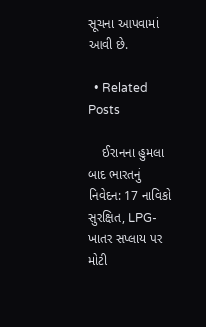સૂચના આપવામાં આવી છે.

  • Related Posts

    ઈરાનના હુમલા બાદ ભારતનું નિવેદન: 17 નાવિકો સુરક્ષિત, LPG-ખાતર સપ્લાય પર મોટી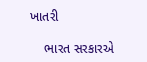ખાતરી

    ભારત સરકારએ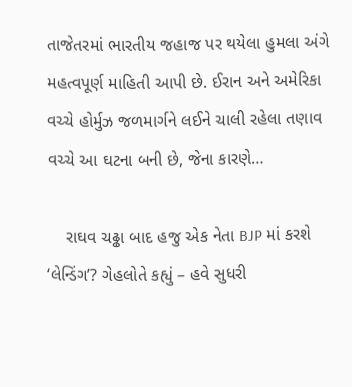તાજેતરમાં ભારતીય જહાજ પર થયેલા હુમલા અંગે મહત્વપૂર્ણ માહિતી આપી છે. ઈરાન અને અમેરિકા વચ્ચે હોર્મુઝ જળમાર્ગને લઈને ચાલી રહેલા તણાવ વચ્ચે આ ઘટના બની છે, જેના કારણે…

    રાઘવ ચઢ્ઢા બાદ હજુ એક નેતા BJP માં કરશે ‘લેન્ડિંગ’? ગેહલોતે કહ્યું – હવે સુધરી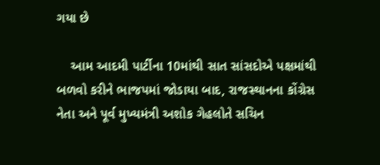ગયા છે

    આમ આદમી પાર્ટીના 10માંથી સાત સાંસદોએ પક્ષમાંથી બળવો કરીને ભાજપમાં જોડાયા બાદ, રાજસ્થાનના કોંગ્રેસ નેતા અને પૂર્વ મુખ્યમંત્રી અશોક ગેહલોતે સચિન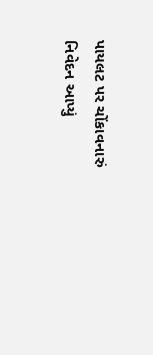પાયલટ પર ચોંકાવનારું નિવેદન આપ્યું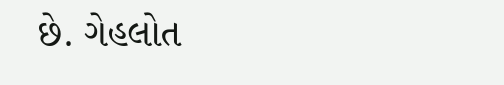છે. ગેહલોત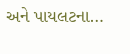અને પાયલટના…